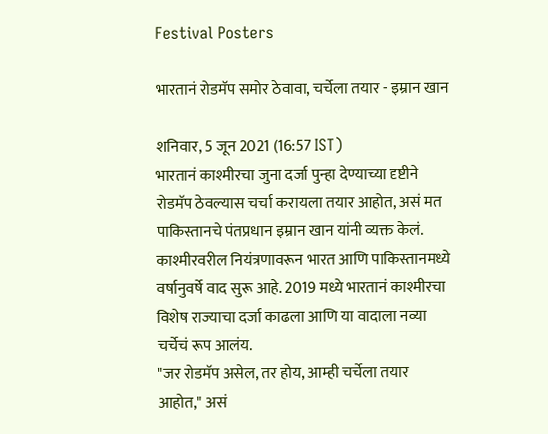Festival Posters

भारतानं रोडमॅप समोर ठेवावा, चर्चेला तयार - इम्रान खान

शनिवार, 5 जून 2021 (16:57 IST)
भारतानं काश्मीरचा जुना दर्जा पुन्हा देण्याच्या दृष्टीने रोडमॅप ठेवल्यास चर्चा करायला तयार आहोत, असं मत पाकिस्तानचे पंतप्रधान इम्रान खान यांनी व्यक्त केलं.
काश्मीरवरील नियंत्रणावरून भारत आणि पाकिस्तानमध्ये वर्षानुवर्षे वाद सुरू आहे. 2019 मध्ये भारतानं काश्मीरचा विशेष राज्याचा दर्जा काढला आणि या वादाला नव्या चर्चेचं रूप आलंय.
"जर रोडमॅप असेल, तर होय, आम्ही चर्चेला तयार आहोत," असं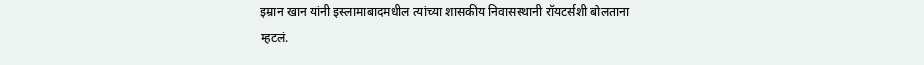इम्रान खान यांनी इस्लामाबादमधील त्यांच्या शासकीय निवासस्थानी रॉयटर्सशी बोलताना म्हटलं.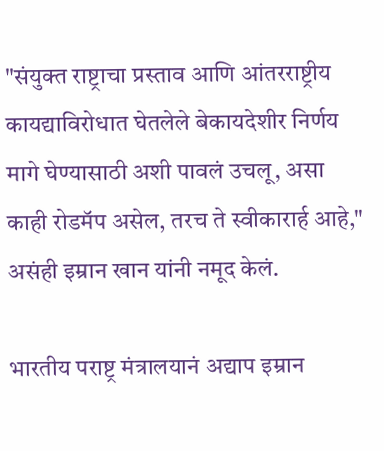"संयुक्त राष्ट्राचा प्रस्ताव आणि आंतरराष्ट्रीय कायद्याविरोधात घेतलेले बेकायदेशीर निर्णय मागे घेण्यासाठी अशी पावलं उचलू, असा काही रोडमॅप असेल, तरच ते स्वीकारार्ह आहे," असंही इम्रान खान यांनी नमूद केलं.

भारतीय पराष्ट्र मंत्रालयानं अद्याप इम्रान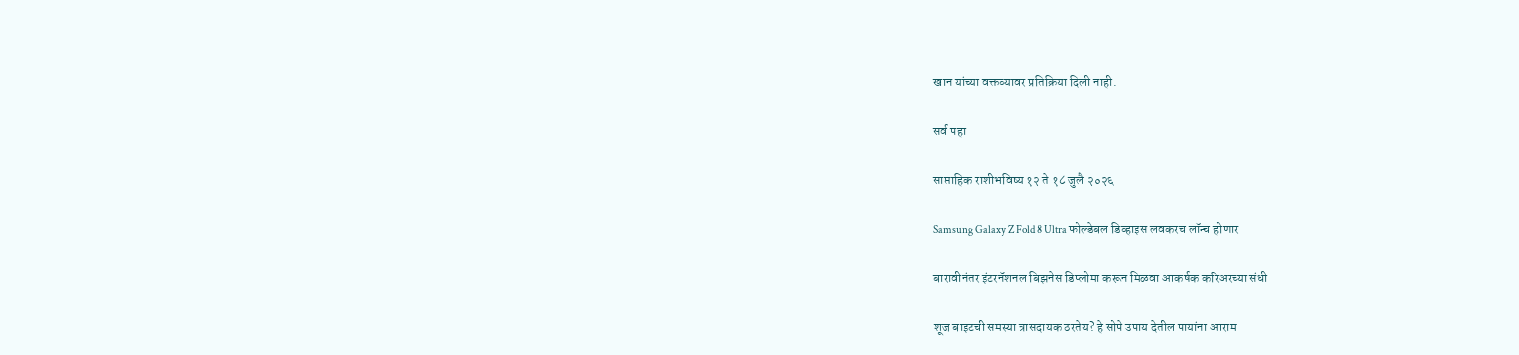खान यांच्या वक्तव्यावर प्रतिक्रिया दिली नाही.

सर्व पहा

साप्ताहिक राशीभविष्य १२ ते १८ जुलै २०२६

Samsung Galaxy Z Fold 8 Ultra फोल्डेबल डिव्हाइस लवकरच लॉन्च होणार

बारावीनंतर इंटरनॅशनल बिझनेस डिप्लोमा करून मिळवा आकर्षक करिअरच्या संधी

शूज बाइटची समस्या त्रासदायक ठरतेय? हे सोपे उपाय देतील पायांना आराम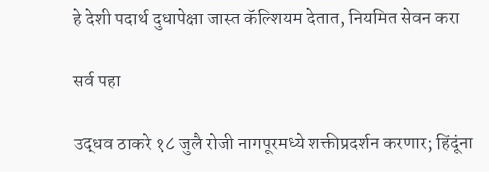हे देशी पदार्थ दुधापेक्षा जास्त कॅल्शियम देतात, नियमित सेवन करा

सर्व पहा

उद्धव ठाकरे १८ जुलै रोजी नागपूरमध्ये शक्तीप्रदर्शन करणार; हिंदूंना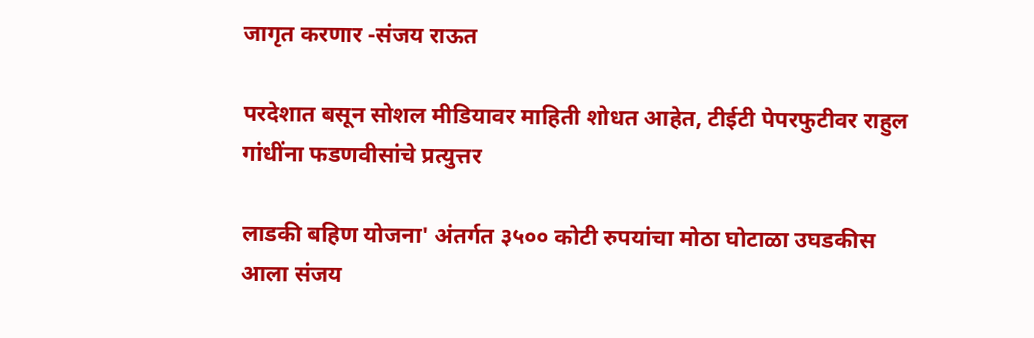जागृत करणार -संजय राऊत

परदेशात बसून सोशल मीडियावर माहिती शोधत आहेत, टीईटी पेपरफुटीवर राहुल गांधींना फडणवीसांचे प्रत्युत्तर

लाडकी बहिण योजना' अंतर्गत ३५०० कोटी रुपयांचा मोठा घोटाळा उघडकीस आला संजय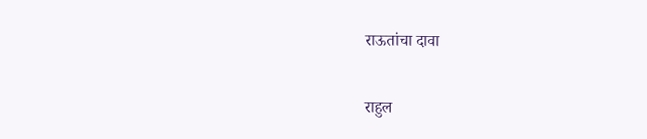राऊतांचा दावा

राहुल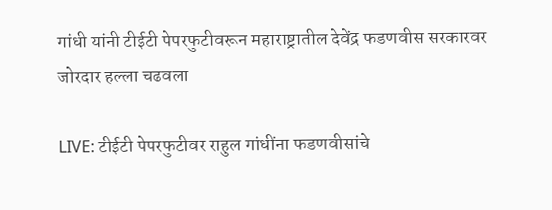गांधी यांनी टीईटी पेपरफुटीवरून महाराष्ट्रातील देवेंद्र फडणवीस सरकारवर जोरदार हल्ला चढवला

LIVE: टीईटी पेपरफुटीवर राहुल गांधींना फडणवीसांचे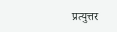प्रत्युत्तर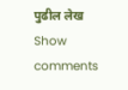पुढील लेख
Show comments